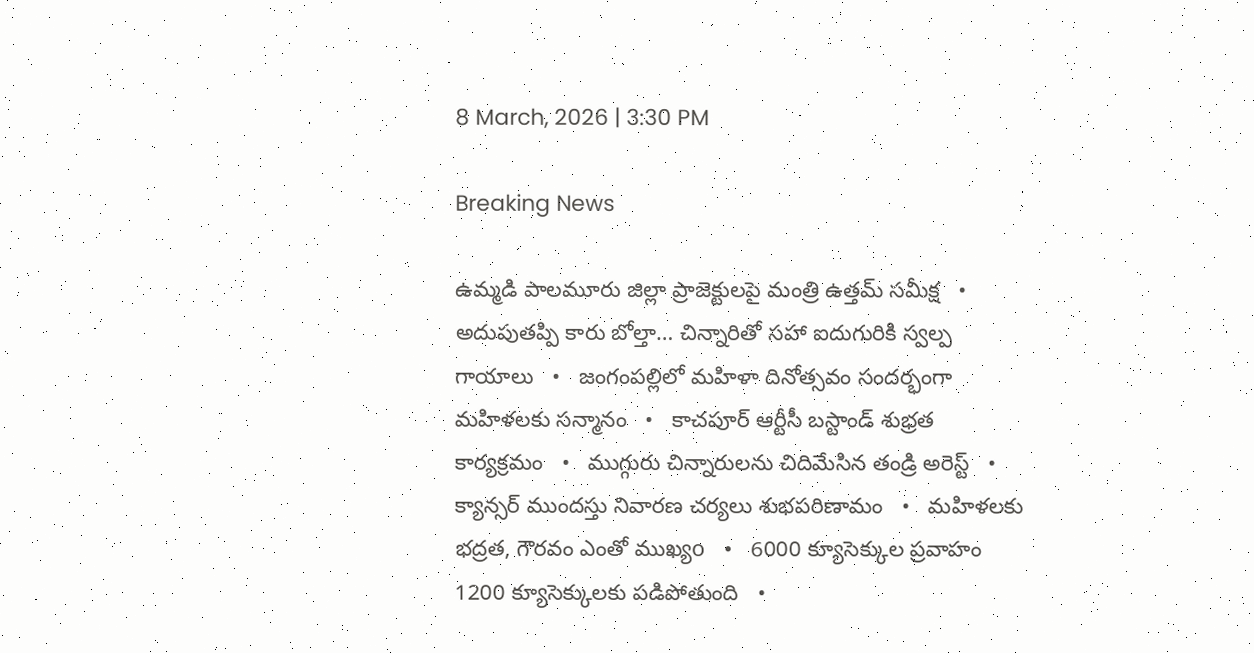8 March, 2026 | 3:30 PM

Breaking News

ఉమ్మడి పాలమూరు జిల్లా ప్రాజెక్టులపై మంత్రి ఉత్తమ్ సమీక్ష   •   అదుపుతప్పి కారు బోల్తా… చిన్నారితో సహా ఐదుగురికి స్వల్ప గాయాలు   •   జంగంపల్లిలో మహిళా దినోత్సవం సందర్భంగా మహిళలకు సన్మానం   •   కాచపూర్ ఆర్టీసీ బస్టాండ్ శుభ్రత కార్యక్రమం   •   ముగ్గురు చిన్నారులను చిదిమేసిన తండ్రి అరెస్ట్   •   క్యాన్సర్‌ ముందస్తు నివారణ చర్యలు శుభపరిణామం   •   మహిళలకు భద్రత, గౌరవం ఎంతో ముఖ్యo   •   6000 క్యూసెక్కుల ప్రవాహం 1200 క్యూసెక్కులకు పడిపోతుంది   •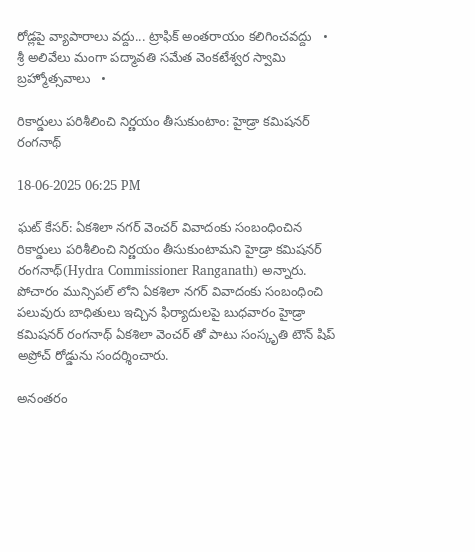రోడ్లపై వ్యాపారాలు వద్దు... ట్రాఫిక్ అంతరాయం కలిగించవద్దు   •   శ్రీ అలివేలు మంగా పద్మావతి సమేత వెంకటేశ్వర స్వామి బ్రహ్మోత్సవాలు   •

రికార్డులు పరిశీలించి నిర్ణయం తీసుకుంటాం: హైడ్రా కమిషనర్ రంగనాథ్

18-06-2025 06:25 PM

ఘట్ కేసర్: ఏకశిలా నగర్ వెంచర్ వివాదంకు సంబంధించిన రికార్డులు పరిశీలించి నిర్ణయం తీసుకుంటామని హైడ్రా కమిషనర్ రంగనాథ్(Hydra Commissioner Ranganath) అన్నారు. పోచారం మున్సిపల్ లోని ఏకశిలా నగర్ వివాదంకు సంబంధించి పలువురు బాధితులు ఇచ్చిన ఫిర్యాదులపై బుధవారం హైడ్రా కమిషనర్ రంగనాథ్ ఏకశిలా వెంచర్ తో పాటు సంస్కృతి టౌన్ షిప్ అప్రోచ్ రోడ్డును సందర్శించారు.

అనంతరం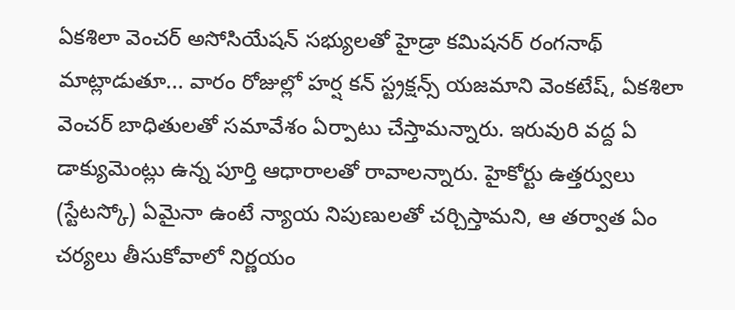ఏకశిలా వెంచర్ అసోసియేషన్ సభ్యులతో హైడ్రా కమిషనర్ రంగనాథ్ మాట్లాడుతూ... వారం రోజుల్లో హర్ష కన్ స్ట్రక్షన్స్ యజమాని వెంకటేష్, ఏకశిలా వెంచర్ బాధితులతో సమావేశం ఏర్పాటు చేస్తామన్నారు. ఇరువురి వద్ద ఏ డాక్యుమెంట్లు ఉన్న పూర్తి ఆధారాలతో రావాలన్నారు. హైకోర్టు ఉత్తర్వులు (స్టేటస్కో) ఏమైనా ఉంటే న్యాయ నిపుణులతో చర్చిస్తామని, ఆ తర్వాత ఏం చర్యలు తీసుకోవాలో నిర్ణయం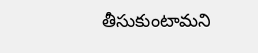తీసుకుంటామని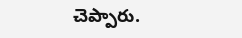చెప్పారు.